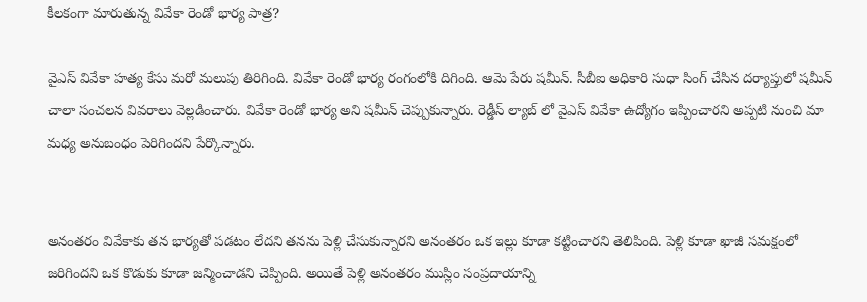కీలకంగా మారుతున్న వివేకా రెండో భార్య పాత్ర?

వైఎస్ వివేకా హత్య కేసు మరో మలుపు తిరిగింది. వివేకా రెండో భార్య రంగంలోకి దిగింది. ఆమె పేరు షమీన్. సీబీఐ అధికారి సుధా సింగ్ చేసిన దర్యాప్తులో షమీన్ చాలా సంచలన వివరాలు వెల్లడించారు. వివేకా రెండో భార్య అని షమీన్ చెప్పుకున్నారు. రెడ్డీస్ ల్యాబ్ లో వైఎస్ వివేకా ఉద్యోగం ఇప్పించారని అప్పటి నుంచి మా మధ్య అనుబంధం పెరిగిందని పేర్కొన్నారు.


అనంతరం వివేకాకు తన భార్యతో పడటం లేదని తనను పెళ్లి చేసుకున్నారని అనంతరం ఒక ఇల్లు కూడా కట్టించారని తెలిపింది. పెళ్లి కూడా ఖాజీ సమక్షంలో జరిగిందని ఒక కొడుకు కూడా జన్మించాడని చెప్పింది. అయితే పెళ్లి అనంతరం ముస్లిం సంప్రదాయాన్ని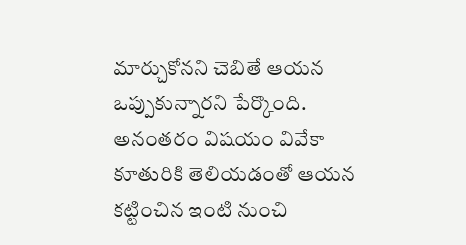మార్చుకోనని చెబితే ఆయన ఒప్పుకున్నారని పేర్కొంది. అనంతరం విషయం వివేకా కూతురికి తెలియడంతో ఆయన కట్టించిన ఇంటి నుంచి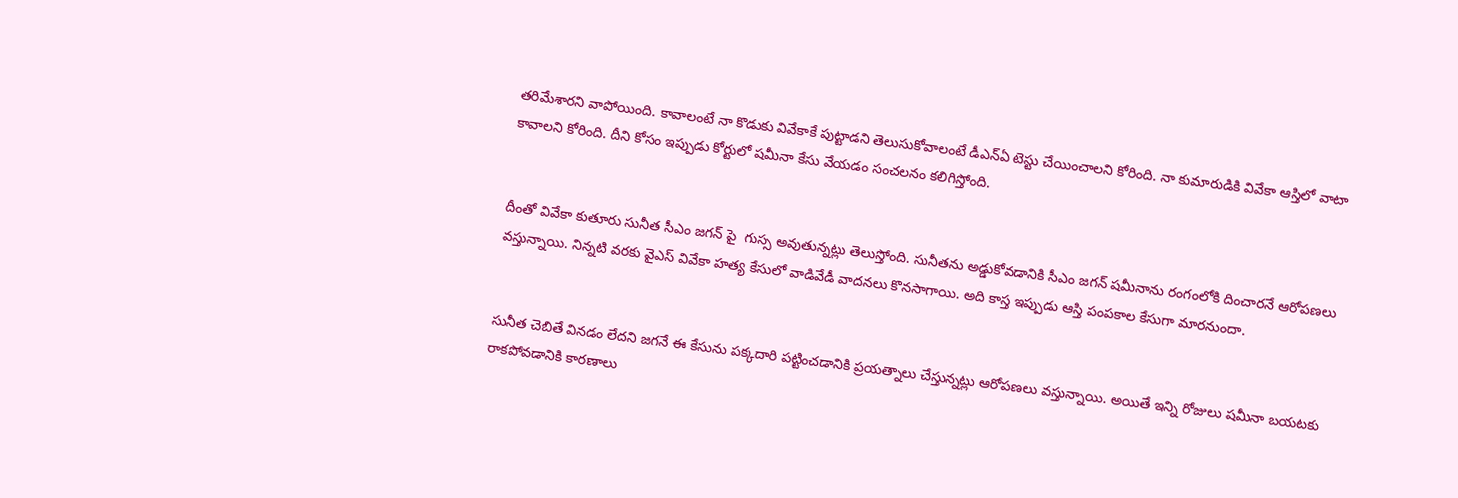తరిమేశారని వాపోయింది. కావాలంటే నా కొడుకు వివేకాకే పుట్టాడని తెలుసుకోవాలంటే డీఎన్ఏ టెస్టు చేయించాలని కోరింది. నా కుమారుడికి వివేకా ఆస్తిలో వాటా కావాలని కోరింది. దీని కోసం ఇప్పుడు కోర్టులో షమీనా కేసు వేయడం సంచలనం కలిగిస్తోంది.


దీంతో వివేకా కుతూరు సునీత సీఎం జగన్ పై  గుస్స అవుతున్నట్లు తెలుస్తోంది. సునీతను అడ్డుకోవడానికి సీఎం జగన్ షమీనాను రంగంలోకి దించారనే ఆరోపణలు వస్తున్నాయి. నిన్నటి వరకు వైఎస్ వివేకా హత్య కేసులో వాడివేడీ వాదనలు కొనసాగాయి. అది కాస్త ఇప్పుడు ఆస్తి పంపకాల కేసుగా మారనుందా.


సునీత చెబితే వినడం లేదని జగనే ఈ కేసును పక్కదారి పట్టించడానికి ప్రయత్నాలు చేస్తున్నట్లు ఆరోపణలు వస్తున్నాయి. అయితే ఇన్ని రోజులు షమీనా బయటకు రాకపోవడానికి కారణాలు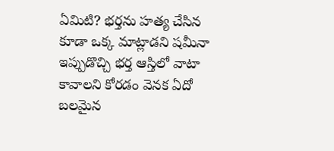ఏమిటి? భర్తను హత్య చేసిన కూడా ఒక్క మాట్లాడని షమీనా ఇప్పుడొచ్చి భర్త ఆస్తిలో వాటా కావాలని కోరడం వెనక ఏదో బలమైన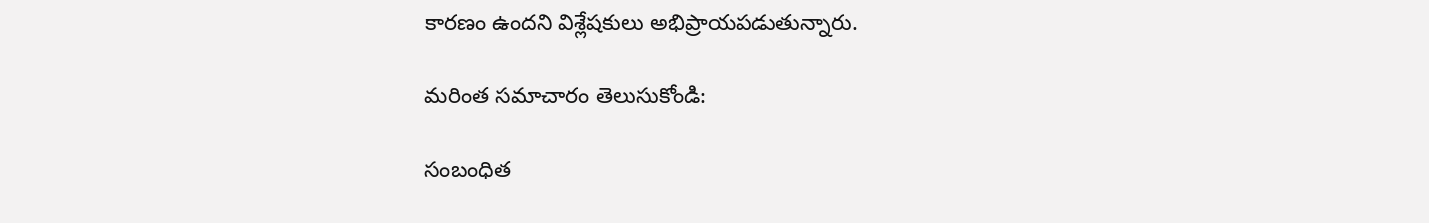కారణం ఉందని విశ్లేషకులు అభిప్రాయపడుతున్నారు.

మరింత సమాచారం తెలుసుకోండి:

సంబంధిత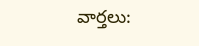వార్తలు: